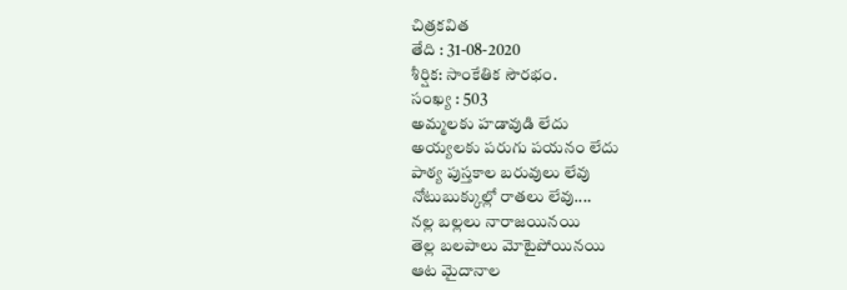చిత్రకవిత
తేది : 31-08-2020
శీర్షిక: సాంకేతిక సౌరభం.
సంఖ్య : 503
అమ్మలకు హడావుడి లేదు
అయ్యలకు పరుగు పయనం లేదు
పాఠ్య పుస్తకాల బరువులు లేవు
నోటుబుక్కుల్లో రాతలు లేవు....
నల్ల బల్లలు నారాజయినయి
తెల్ల బలపాలు మోటైపోయినయి
ఆట మైదానాల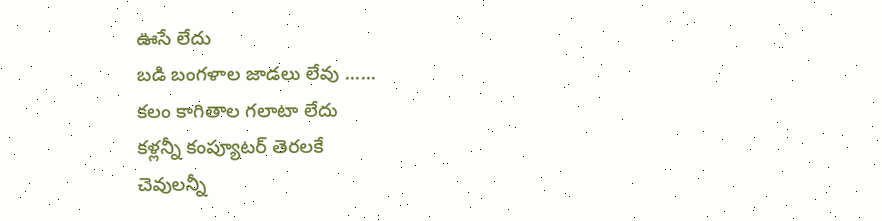ఊసే లేదు
బడి బంగళాల జాడలు లేవు ......
కలం కాగితాల గలాటా లేదు
కళ్లన్నీ కంప్యూటర్ తెరలకే
చెవులన్నీ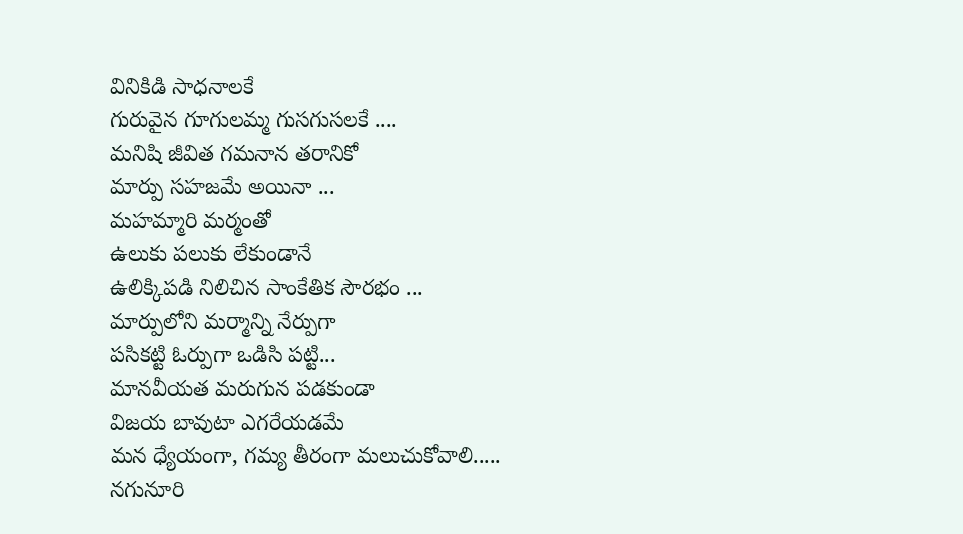వినికిడి సాధనాలకే
గురువైన గూగులమ్మ గుసగుసలకే ....
మనిషి జీవిత గమనాన తరానికో
మార్పు సహజమే అయినా ...
మహమ్మారి మర్మంతో
ఉలుకు పలుకు లేకుండానే
ఉలిక్కిపడి నిలిచిన సాంకేతిక సౌరభం ...
మార్పులోని మర్మాన్ని నేర్పుగా
పసికట్టి ఓర్పుగా ఒడిసి పట్టి...
మానవీయత మరుగున పడకుండా
విజయ బావుటా ఎగరేయడమే
మన ధ్యేయంగా, గమ్య తీరంగా మలుచుకోవాలి.....
నగునూరి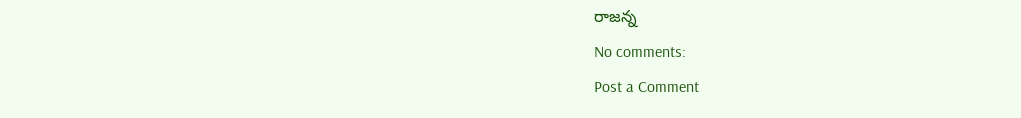రాజన్న
No comments:
Post a Comment